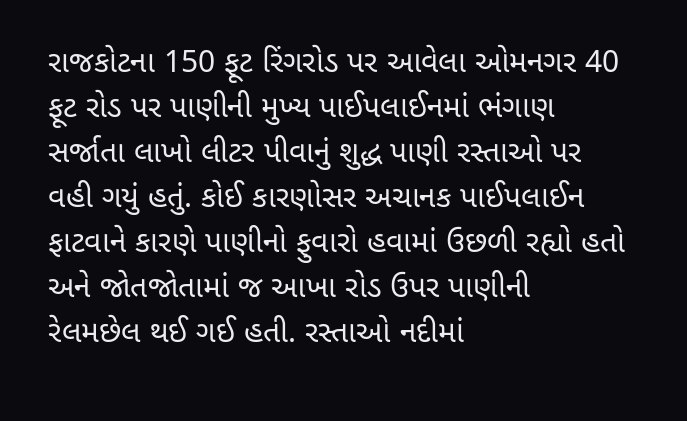રાજકોટના 150 ફૂટ રિંગરોડ પર આવેલા ઓમનગર 40 ફૂટ રોડ પર પાણીની મુખ્ય પાઈપલાઈનમાં ભંગાણ સર્જાતા લાખો લીટર પીવાનું શુદ્ધ પાણી રસ્તાઓ પર વહી ગયું હતું. કોઈ કારણોસર અચાનક પાઈપલાઈન ફાટવાને કારણે પાણીનો ફુવારો હવામાં ઉછળી રહ્યો હતો અને જોતજોતામાં જ આખા રોડ ઉપર પાણીની રેલમછેલ થઈ ગઈ હતી. રસ્તાઓ નદીમાં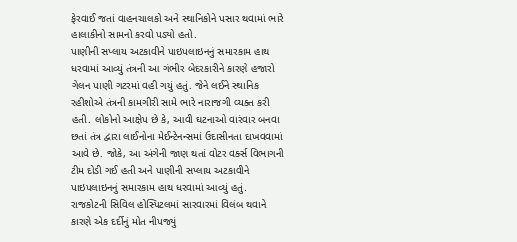ફેરવાઈ જતાં વાહનચાલકો અને સ્થાનિકોને પસાર થવામાં ભારે હાલાકીનો સામનો કરવો પડ્યો હતો.
પાણીની સપ્લાય અટકાવીને પાઇપલાઇનનું સમારકામ હાથ ધરવામાં આવ્યું તંત્રની આ ગંભીર બેદરકારીને કારણે હજારો ગેલન પાણી ગટરમાં વહી ગયું હતું. જેને લઈને સ્થાનિક રહીશોએ તંત્રની કામગીરી સામે ભારે નારાજગી વ્યક્ત કરી હતી. લોકોનો આક્ષેપ છે કે, આવી ઘટનાઓ વારંવાર બનવા છતાં તંત્ર દ્વારા લાઈનોના મેઈન્ટેનન્સમાં ઉદાસીનતા દાખવવામાં આવે છે. જોકે, આ અંગેની જાણ થતાં વોટર વર્ક્સ વિભાગની ટીમ દોડી ગઈ હતી અને પાણીની સપ્લાય અટકાવીને પાઇપલાઇનનું સમારકામ હાથ ધરવામાં આવ્યું હતું.
રાજકોટની સિવિલ હોસ્પિટલમાં સારવારમાં વિલંબ થવાને કારણે એક દર્દીનું મોત નીપજ્યું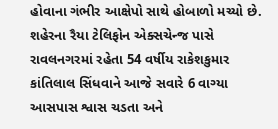હોવાના ગંભીર આક્ષેપો સાથે હોબાળો મચ્યો છે. શહેરના રૈયા ટેલિફોન એક્સચેન્જ પાસે રાવલનગરમાં રહેતા 54 વર્ષીય રાકેશકુમાર કાંતિલાલ સિંધવાને આજે સવારે 6 વાગ્યા આસપાસ શ્વાસ ચડતા અને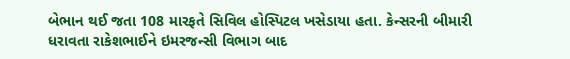બેભાન થઈ જતા 108 મારફતે સિવિલ હોસ્પિટલ ખસેડાયા હતા. કેન્સરની બીમારી ધરાવતા રાકેશભાઈને ઇમરજન્સી વિભાગ બાદ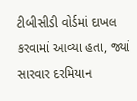ટીબીસીડી વોર્ડમાં દાખલ કરવામાં આવ્યા હતા, જ્યાં સારવાર દરમિયાન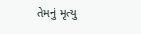તેમનું મૃત્યુ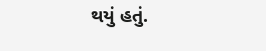થયું હતું.